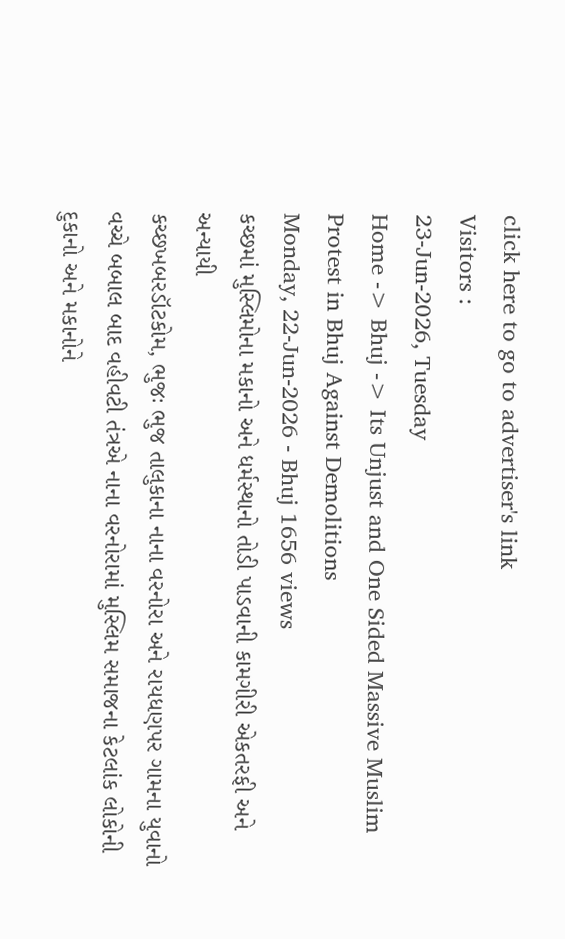click here to go to advertiser's link
Visitors :
23-Jun-2026, Tuesday
Home -> Bhuj -> Its Unjust and One Sided Massive Muslim Protest in Bhuj Against Demolitions
Monday, 22-Jun-2026 - Bhuj 1656 views
કચ્છમાં મુસ્લિમોના મકાનો અને ધર્મસ્થાનો તોડી પાડવાની કામગીરી એકતરફી અને અન્યાયી
કચ્છખબરડૉટકોમ, ભુજઃ ભુજ તાલુકાના નાના વરનોરા અને રાયધણપર ગામના યુવાનો વચ્ચે બબાલ બાદ વહીવટી તંત્રએ નાના વરનોરામાં મુસ્લિમ સમાજના કેટલાંક લોકોની દુકાનો અને મકાનોને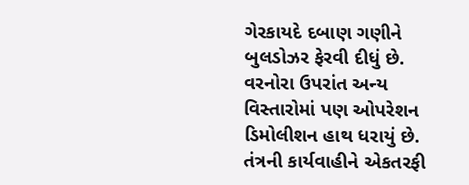ગેરકાયદે દબાણ ગણીને બુલડોઝર ફેરવી દીધું છે. વરનોરા ઉપરાંત અન્ય વિસ્તારોમાં પણ ઓપરેશન ડિમોલીશન હાથ ધરાયું છે. તંત્રની કાર્યવાહીને એકતરફી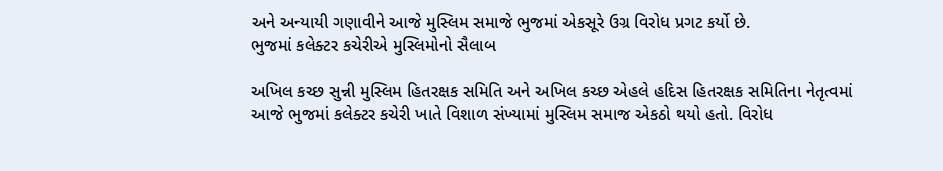અને અન્યાયી ગણાવીને આજે મુસ્લિમ સમાજે ભુજમાં એકસૂરે ઉગ્ર વિરોધ પ્રગટ કર્યો છે.
ભુજમાં કલેક્ટર કચેરીએ મુસ્લિમોનો સૈલાબ

અખિલ કચ્છ સુન્ની મુસ્લિમ હિતરક્ષક સમિતિ અને અખિલ કચ્છ એહલે હદિસ હિતરક્ષક સમિતિના નેતૃત્વમાં આજે ભુજમાં કલેક્ટર કચેરી ખાતે વિશાળ સંખ્યામાં મુસ્લિમ સમાજ એકઠો થયો હતો. વિરોધ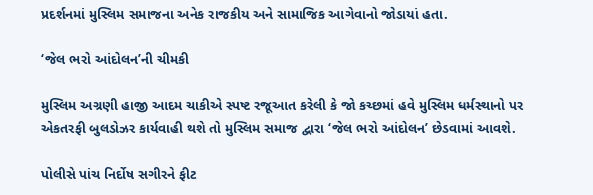પ્રદર્શનમાં મુસ્લિમ સમાજના અનેક રાજકીય અને સામાજિક આગેવાનો જોડાયાં હતા.

‘જેલ ભરો આંદોલન’ની ચીમકી

મુસ્લિમ અગ્રણી હાજી આદમ ચાકીએ સ્પષ્ટ રજૂઆત કરેલી કે જો કચ્છમાં હવે મુસ્લિમ ધર્મસ્થાનો પર એકતરફી બુલડોઝર કાર્યવાહી થશે તો મુસ્લિમ સમાજ દ્વારા ‘જેલ ભરો આંદોલન’ છેડવામાં આવશે.

પોલીસે પાંચ નિર્દોષ સગીરને ફીટ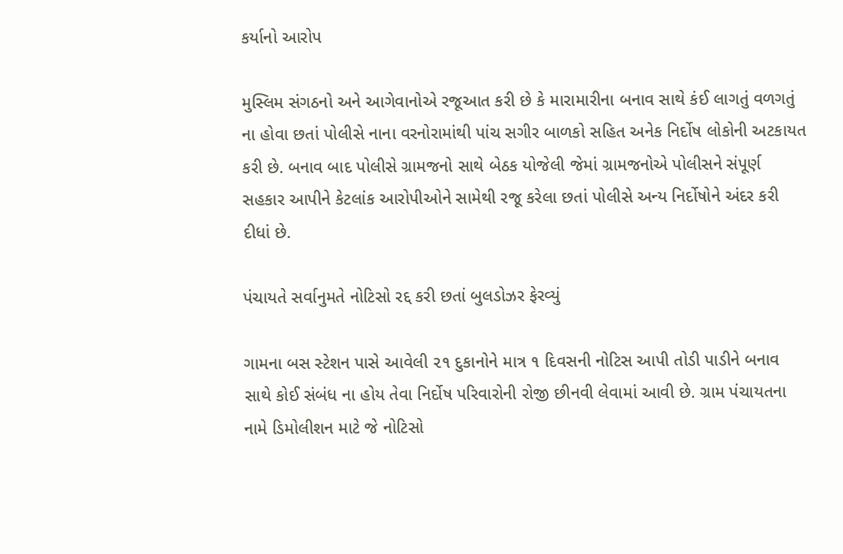કર્યાનો આરોપ

મુસ્લિમ સંગઠનો અને આગેવાનોએ રજૂઆત કરી છે કે મારામારીના બનાવ સાથે કંઈ લાગતું વળગતું ના હોવા છતાં પોલીસે નાના વરનોરામાંથી પાંચ સગીર બાળકો સહિત અનેક નિર્દોષ લોકોની અટકાયત કરી છે. બનાવ બાદ પોલીસે ગ્રામજનો સાથે બેઠક યોજેલી જેમાં ગ્રામજનોએ પોલીસને સંપૂર્ણ સહકાર આપીને કેટલાંક આરોપીઓને સામેથી રજૂ કરેલા છતાં પોલીસે અન્ય નિર્દોષોને અંદર કરી દીધાં છે.

પંચાયતે સર્વાનુમતે નોટિસો રદ્દ કરી છતાં બુલડોઝર ફેરવ્યું

ગામના બસ સ્ટેશન પાસે આવેલી ૨૧ દુકાનોને માત્ર ૧ દિવસની નોટિસ આપી તોડી પાડીને બનાવ સાથે કોઈ સંબંધ ના હોય તેવા નિર્દોષ પરિવારોની રોજી છીનવી લેવામાં આવી છે. ગ્રામ પંચાયતના નામે ડિમોલીશન માટે જે નોટિસો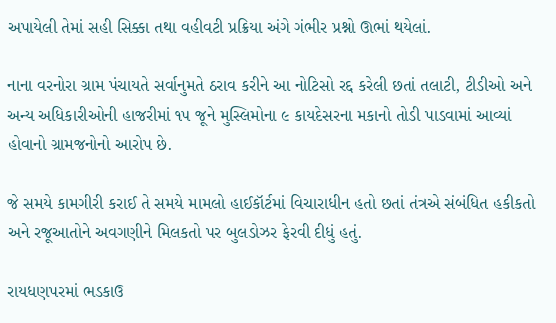અપાયેલી તેમાં સહી સિક્કા તથા વહીવટી પ્રક્રિયા અંગે ગંભીર પ્રશ્નો ઊભાં થયેલાં.

નાના વરનોરા ગ્રામ પંચાયતે સર્વાનુમતે ઠરાવ કરીને આ નોટિસો રદ્દ કરેલી છતાં તલાટી, ટીડીઓ અને અન્ય અધિકારીઓની હાજરીમાં ૧૫ જૂને મુસ્લિમોના ૯ કાયદેસરના મકાનો તોડી પાડવામાં આવ્યાં હોવાનો ગ્રામજનોનો આરોપ છે.

જે સમયે કામગીરી કરાઈ તે સમયે મામલો હાઈકૉર્ટમાં વિચારાધીન હતો છતાં તંત્રએ સંબંધિત હકીકતો અને રજૂઆતોને અવગણીને મિલકતો પર બુલડોઝર ફેરવી દીધું હતું.

રાયધણપરમાં ભડકાઉ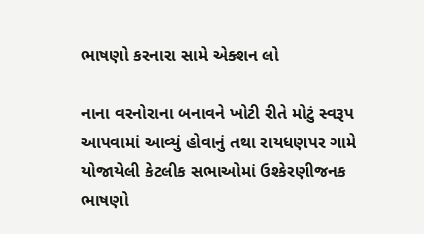ભાષણો કરનારા સામે એક્શન લો

નાના વરનોરાના બનાવને ખોટી રીતે મોટું સ્વરૂપ આપવામાં આવ્યું હોવાનું તથા રાયધણપર ગામે યોજાયેલી કેટલીક સભાઓમાં ઉશ્કેરણીજનક ભાષણો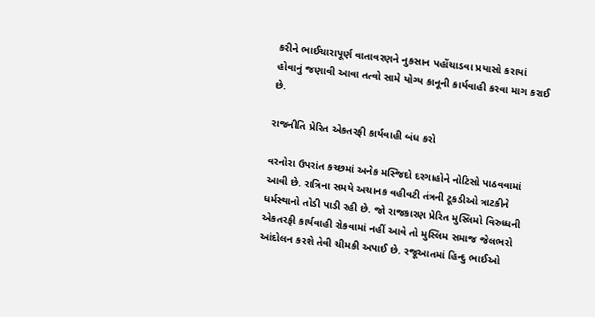કરીને ભાઈચારાપૂર્ણ વાતાવરણને નુકસાન પહોંચાડવા પ્રયાસો કરાયાં હોવાનું જણાવી આવા તત્વો સામે યોગ્ય કાનૂની કાર્યવાહી કરવા માગ કરાઈ છે.

રાજનીતિ પ્રેરિત એકતરફી કાર્યવાહી બંધ કરો

વરનોરા ઉપરાંત કચ્છમાં અનેક મસ્જિદો દરગાહોને નોટિસો પાઠવવામાં આવી છે. રાત્રિના સમયે અચાનક વહીવટી તંત્રની ટૂકડીઓ ત્રાટકીને ધર્મસ્થાનો તોડી પાડી રહી છે. જો રાજકારણ પ્રેરિત મુસ્લિમો વિરુધ્ધની એકતરફી કાર્યવાહી રોકવામાં નહીં આવે તો મુસ્લિમ સમાજ જેલભરો આંદોલન કરશે તેવી ચીમકી અપાઈ છે. રજૂઆતમાં હિન્દુ ભાઈઓ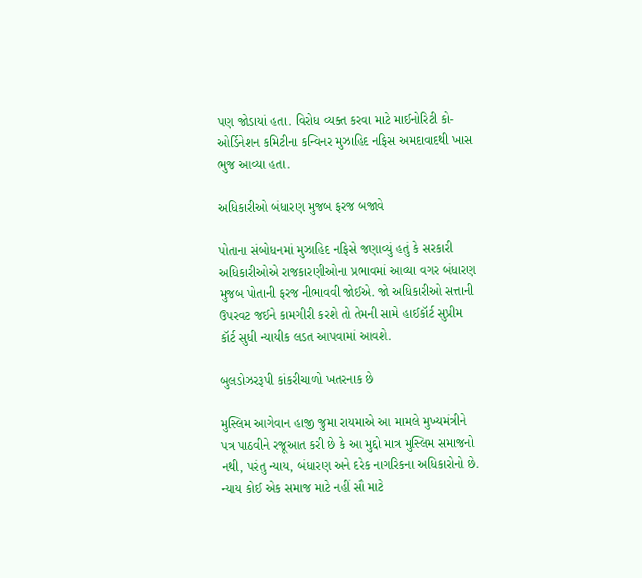પણ જોડાયાં હતા. વિરોધ વ્યક્ત કરવા માટે માઈનોરિટી કો-ઓર્ડિનેશન કમિટીના કન્વિનર મુઝાહિદ નફિસ અમદાવાદથી ખાસ ભુજ આવ્યા હતા.

અધિકારીઓ બંધારણ મુજબ ફરજ બજાવે

પોતાના સંબોધનમાં મુઝાહિદ નફિસે જણાવ્યું હતું કે સરકારી અધિકારીઓએ રાજકારણીઓના પ્રભાવમાં આવ્યા વગર બંધારણ મુજબ પોતાની ફરજ નીભાવવી જોઈએ. જો અધિકારીઓ સત્તાની ઉપરવટ જઈને કામગીરી કરશે તો તેમની સામે હાઈકૉર્ટ સુપ્રીમ કૉર્ટ સુધી ન્યાયીક લડત આપવામાં આવશે.

બુલડોઝરરૂપી કાંકરીચાળો ખતરનાક છે

મુસ્લિમ આગેવાન હાજી જુમા રાયમાએ આ મામલે મુખ્યમંત્રીને પત્ર પાઠવીને રજૂઆત કરી છે કે આ મુદ્દો માત્ર મુસ્લિમ સમાજનો નથી, પરંતુ ન્યાય, બંધારણ અને દરેક નાગરિકના અધિકારોનો છે. ન્યાય કોઈ એક સમાજ માટે નહીં સૌ માટે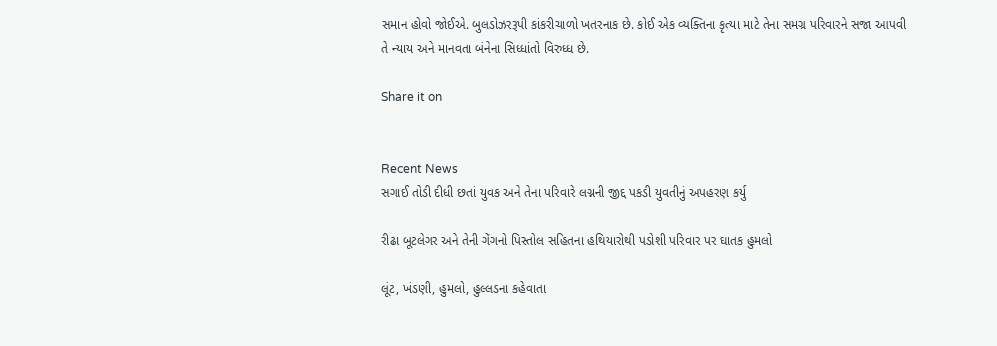સમાન હોવો જોઈએ. બુલડોઝરરૂપી કાંકરીચાળો ખતરનાક છે. કોઈ એક વ્યક્તિના કૃત્યા માટે તેના સમગ્ર પરિવારને સજા આપવી તે ન્યાય અને માનવતા બંનેના સિધ્ધાંતો વિરુધ્ધ છે.

Share it on


Recent News
સગાઈ તોડી દીધી છતાં યુવક અને તેના પરિવારે લગ્નની જીદ્દ પકડી યુવતીનું અપહરણ કર્યુ

રીઢા બૂટલેગર અને તેની ગેંગનો પિસ્તોલ સહિતના હથિયારોથી પડોશી પરિવાર પર ઘાતક હુમલો

લૂંટ, ખંડણી, હુમલો, હુલ્લડના કહેવાતા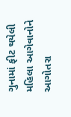ગુનામાં ફીટ થયેલી મહિલા આગેવાનોને આગોતરા